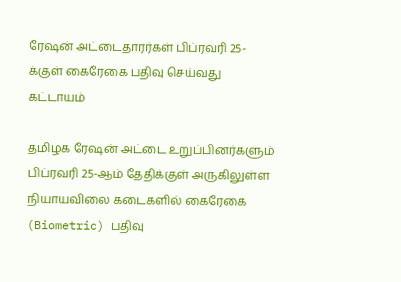ரேஷன் அட்டைதாரர்கள் பிப்ரவரி 25-க்குள் கைரேகை பதிவு செய்வது கட்டாயம்

தமிழக ரேஷன் அட்டை உறுப்பினர்களும் பிப்ரவரி 25-ஆம் தேதிக்குள் அருகிலுள்ள நியாயவிலை கடைகளில் கைரேகை (Biometric) பதிவு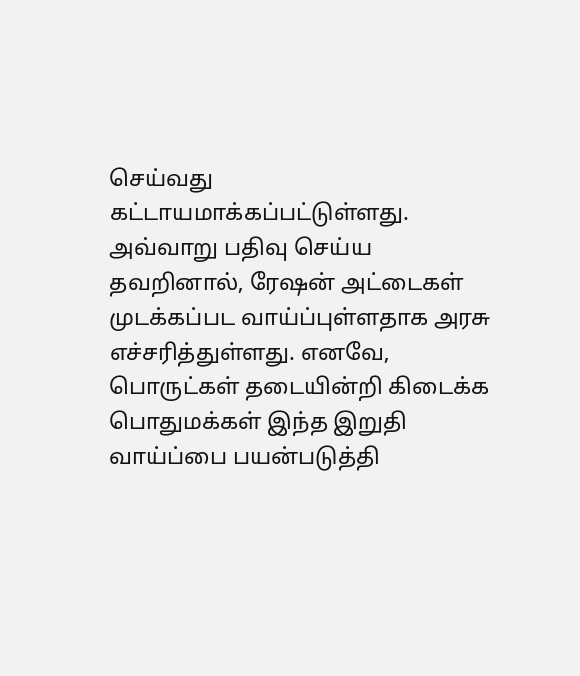செய்வது கட்டாயமாக்கப்பட்டுள்ளது. அவ்வாறு பதிவு செய்ய தவறினால், ரேஷன் அட்டைகள் முடக்கப்பட வாய்ப்புள்ளதாக அரசு எச்சரித்துள்ளது. எனவே, பொருட்கள் தடையின்றி கிடைக்க பொதுமக்கள் இந்த இறுதி வாய்ப்பை பயன்படுத்தி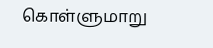கொள்ளுமாறு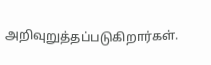அறிவுறுத்தப்படுகிறார்கள்.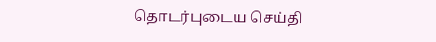தொடர்புடைய செய்தி